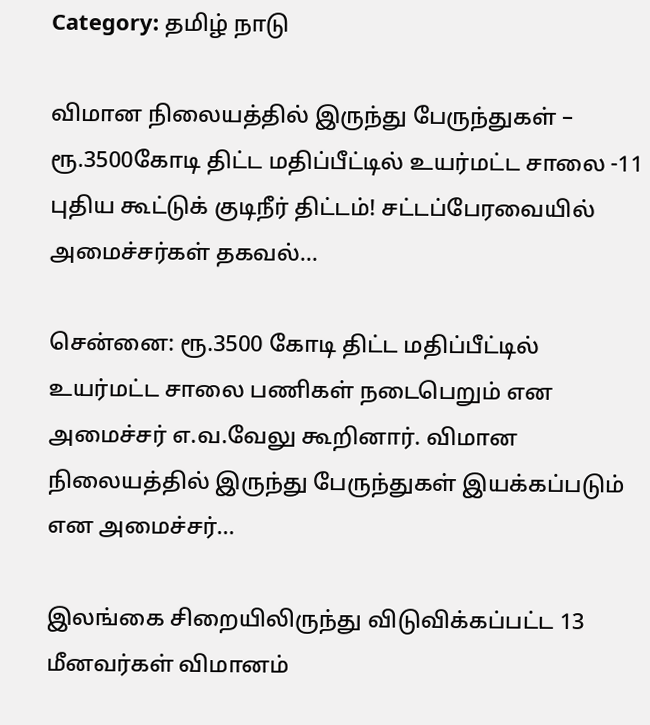Category: தமிழ் நாடு

விமான நிலையத்தில் இருந்து பேருந்துகள் – ரூ.3500கோடி திட்ட மதிப்பீட்டில் உயர்மட்ட சாலை -11 புதிய கூட்டுக் குடிநீர் திட்டம்! சட்டப்பேரவையில் அமைச்சர்கள் தகவல்…

சென்னை: ரூ.3500 கோடி திட்ட மதிப்பீட்டில் உயர்மட்ட சாலை பணிகள் நடைபெறும் என அமைச்சர் எ.வ.வேலு கூறினார். விமான நிலையத்தில் இருந்து பேருந்துகள் இயக்கப்படும் என அமைச்சர்…

இலங்கை சிறையிலிருந்து விடுவிக்கப்பட்ட 13 மீனவர்கள் விமானம்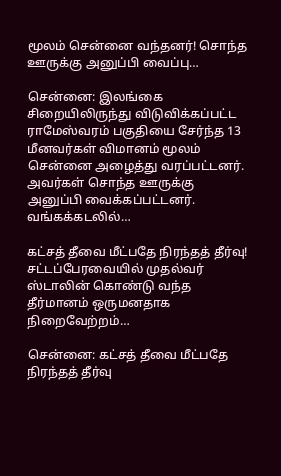மூலம் சென்னை வந்தனர்! சொந்த ஊருக்கு அனுப்பி வைப்பு…

சென்னை: இலங்கை சிறையிலிருந்து விடுவிக்கப்பட்ட ராமேஸ்வரம் பகுதியை சேர்ந்த 13 மீனவர்கள் விமானம் மூலம் சென்னை அழைத்து வரப்பட்டனர். அவர்கள் சொந்த ஊருக்கு அனுப்பி வைக்கப்பட்டனர். வங்கக்கடலில்…

கட்சத் தீவை மீட்பதே நிரந்தத் தீர்வு! சட்டப்பேரவையில் முதல்வர் ஸ்டாலின் கொண்டு வந்த தீர்மானம் ஒருமனதாக நிறைவேற்றம்…

சென்னை: கட்சத் தீவை மீட்பதே நிரந்தத் தீர்வு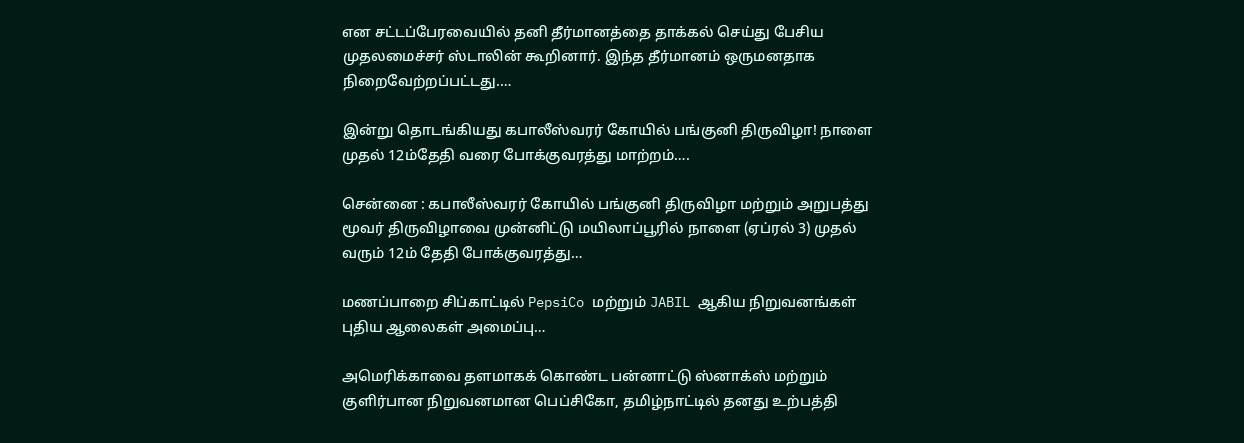என சட்டப்பேரவையில் தனி தீர்மானத்தை தாக்கல் செய்து பேசிய முதலமைச்சர் ஸ்டாலின் கூறினார். இந்த தீர்மானம் ஒருமனதாக நிறைவேற்றப்பட்டது.…

இன்று தொடங்கியது கபாலீஸ்வரர் கோயில் பங்குனி திருவிழா! நாளை முதல் 12ம்தேதி வரை போக்குவரத்து மாற்றம்….

சென்னை : கபாலீஸ்வரர் கோயில் பங்குனி திருவிழா மற்றும் அறுபத்து மூவர் திருவிழாவை முன்னிட்டு மயிலாப்பூரில் நாளை (ஏப்ரல் 3) முதல் வரும் 12ம் தேதி போக்குவரத்து…

மணப்பாறை சிப்காட்டில் PepsiCo மற்றும் JABIL ஆகிய நிறுவனங்கள் புதிய ஆலைகள் அமைப்பு…

அமெரிக்காவை தளமாகக் கொண்ட பன்னாட்டு ஸ்னாக்ஸ் மற்றும் குளிர்பான நிறுவனமான பெப்சிகோ, தமிழ்நாட்டில் தனது உற்பத்தி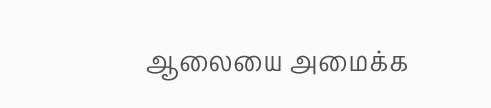ஆலையை அமைக்க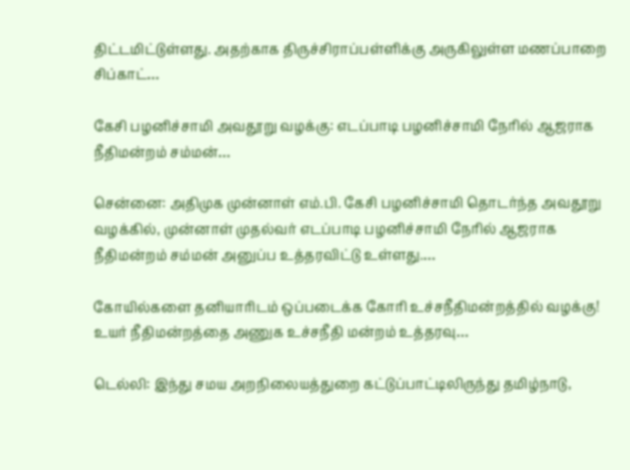திட்டமிட்டுள்ளது. அதற்காக திருச்சிராப்பள்ளிக்கு அருகிலுள்ள மணப்பாறை சிப்காட்…

கேசி பழனிச்சாமி அவதூறு வழக்கு: எடப்பாடி பழனிச்சாமி நேரில் ஆஜராக நீதிமன்றம் சம்மன்…

சென்னை: அதிமுக முன்னாள் எம்.பி. கேசி பழனிச்சாமி தொடர்ந்த அவதூறு வழக்கில், முன்னாள் முதல்வர் எடப்பாடி பழனிச்சாமி நேரில் ஆஜராக நீதிமன்றம் சம்மன் அனுப்ப உத்தரவிட்டு உள்ளது.…

கோயில்களை தனியாரிடம் ஒப்படைக்க கோரி உச்சநீதிமன்றத்தில் வழக்கு! உயர் நீதிமன்றத்தை அணுக உச்சநீதி மன்றம் உத்தரவு…

டெல்லி: இந்து சமய அறநிலையத்துறை கட்டுப்பாட்டிலிருந்து தமிழ்நாடு,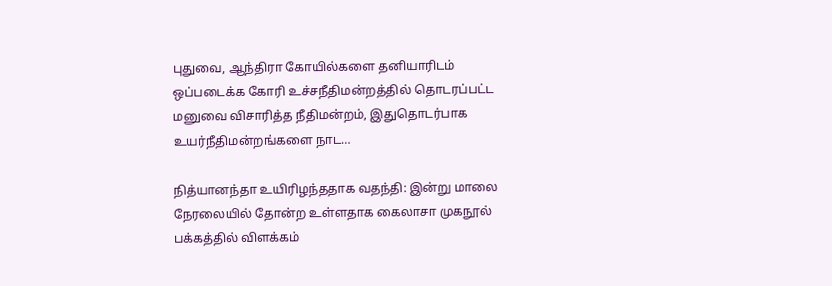புதுவை, ஆந்திரா கோயில்களை தனியாரிடம் ஒப்படைக்க கோரி உச்சநீதிமன்றத்தில் தொடரப்பட்ட மனுவை விசாரித்த நீதிமன்றம், இதுதொடர்பாக உயர்நீதிமன்றங்களை நாட…

நித்யானந்தா உயிரிழந்ததாக வதந்தி: இன்று மாலை நேரலையில் தோன்ற உள்ளதாக கைலாசா முகநூல் பக்கத்தில் விளக்கம்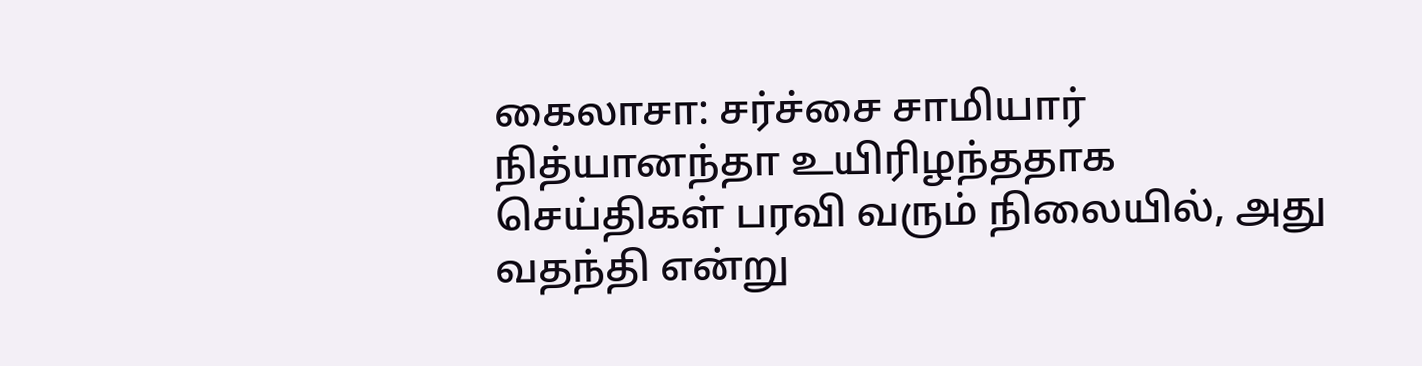கைலாசா: சர்ச்சை சாமியார் நித்யானந்தா உயிரிழந்ததாக செய்திகள் பரவி வரும் நிலையில், அது வதந்தி என்று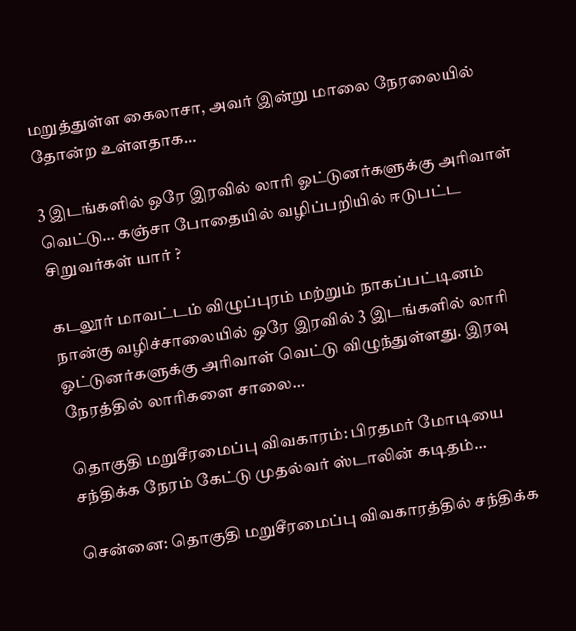மறுத்துள்ள கைலாசா, அவர் இன்று மாலை நேரலையில் தோன்ற உள்ளதாக…

3 இடங்களில் ஒரே இரவில் லாரி ஓட்டுனர்களுக்கு அரிவாள் வெட்டு… கஞ்சா போதையில் வழிப்பறியில் ஈடுபட்ட சிறுவர்கள் யார் ?

கடலூர் மாவட்டம் விழுப்புரம் மற்றும் நாகப்பட்டினம் நான்கு வழிச்சாலையில் ஒரே இரவில் 3 இடங்களில் லாரி ஓட்டுனர்களுக்கு அரிவாள் வெட்டு விழுந்துள்ளது. இரவு நேரத்தில் லாரிகளை சாலை…

தொகுதி மறுசீரமைப்பு விவகாரம்: பிரதமர் மோடியை சந்திக்க நேரம் கேட்டு முதல்வர் ஸ்டாலின் கடிதம்…

சென்னை: தொகுதி மறுசீரமைப்பு விவகாரத்தில் சந்திக்க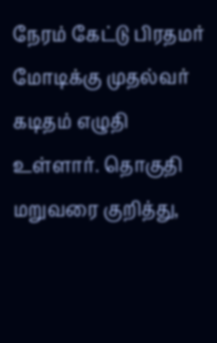நேரம் கேட்டு பிரதமர் மோடிக்கு முதல்வர் கடிதம் எழுதி உள்ளார். தொகுதி மறுவரை குறித்து,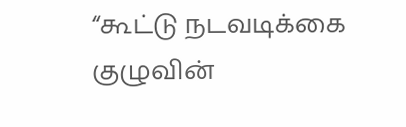“கூட்டு நடவடிக்கை குழுவின்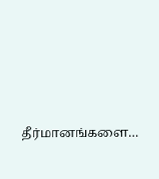தீர்மானங்களை…